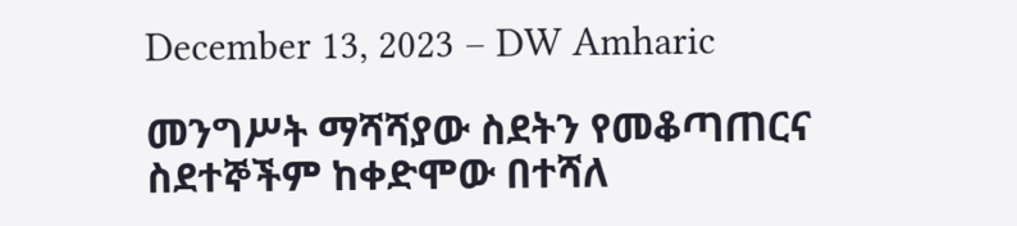December 13, 2023 – DW Amharic

መንግሥት ማሻሻያው ስደትን የመቆጣጠርና ስደተኞችም ከቀድሞው በተሻለ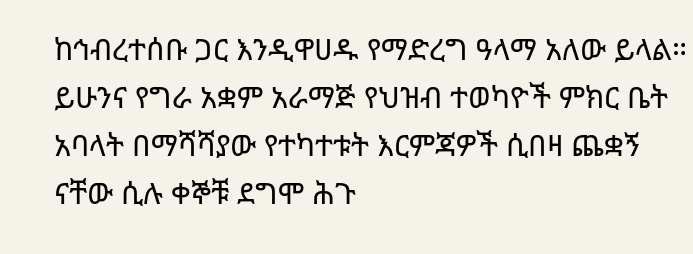ከኅብረተሰቡ ጋር እንዲዋሀዱ የማድረግ ዓላማ አለው ይላል። ይሁንና የግራ አቋም አራማጅ የህዝብ ተወካዮች ምክር ቤት አባላት በማሻሻያው የተካተቱት እርምጃዎች ሲበዛ ጨቋኝ ናቸው ሲሉ ቀኞቹ ደግሞ ሕጉ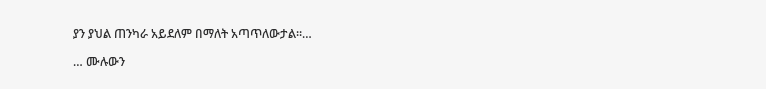ያን ያህል ጠንካራ አይደለም በማለት አጣጥለውታል።…

… ሙሉውን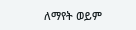ለማየት ወይም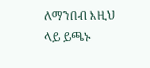ለማንበብ እዚህ ላይ ይጫኑ